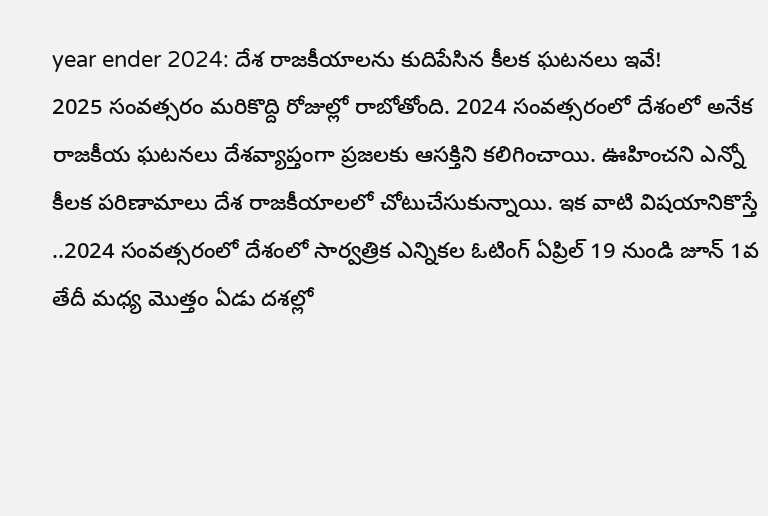year ender 2024: దేశ రాజకీయాలను కుదిపేసిన కీలక ఘటనలు ఇవే!
2025 సంవత్సరం మరికొద్ది రోజుల్లో రాబోతోంది. 2024 సంవత్సరంలో దేశంలో అనేక రాజకీయ ఘటనలు దేశవ్యాప్తంగా ప్రజలకు ఆసక్తిని కలిగించాయి. ఊహించని ఎన్నో కీలక పరిణామాలు దేశ రాజకీయాలలో చోటుచేసుకున్నాయి. ఇక వాటి విషయానికొస్తే ..2024 సంవత్సరంలో దేశంలో సార్వత్రిక ఎన్నికల ఓటింగ్ ఏప్రిల్ 19 నుండి జూన్ 1వ తేదీ మధ్య మొత్తం ఏడు దశల్లో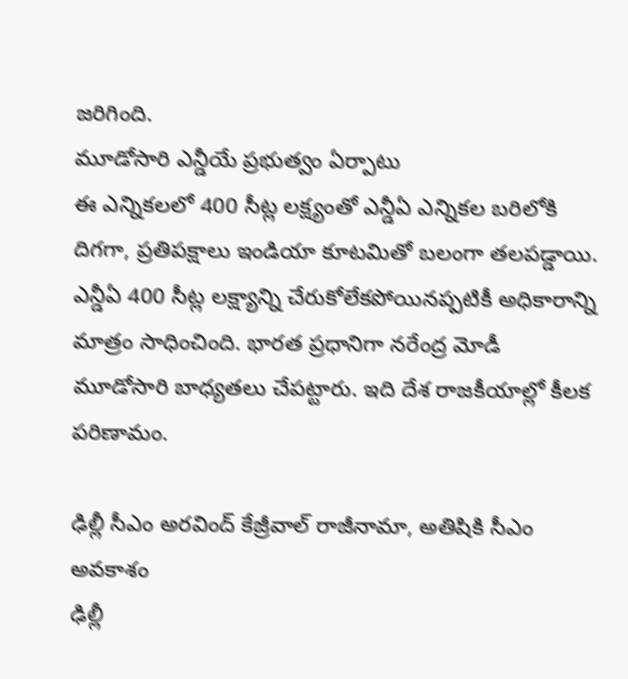జరిగింది.
మూడోసారి ఎన్డీయే ప్రభుత్వం ఏర్పాటు
ఈ ఎన్నికలలో 400 సీట్ల లక్ష్యంతో ఎన్డీఏ ఎన్నికల బరిలోకి దిగగా, ప్రతిపక్షాలు ఇండియా కూటమితో బలంగా తలపడ్డాయి. ఎన్డీఏ 400 సీట్ల లక్ష్యాన్ని చేరుకోలేకపోయినప్పటికీ అధికారాన్ని మాత్రం సాధించింది. భారత ప్రధానిగా నరేంద్ర మోడీ మూడోసారి బాధ్యతలు చేపట్టారు. ఇది దేశ రాజకీయాల్లో కీలక పరిణామం.

ఢిల్లీ సీఎం అరవింద్ కేజ్రీవాల్ రాజీనామా, అతిషికి సీఎం అవకాశం
ఢిల్లీ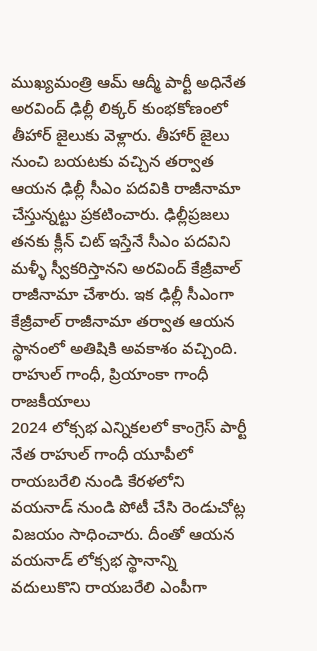ముఖ్యమంత్రి ఆమ్ ఆద్మీ పార్టీ అధినేత అరవింద్ ఢిల్లీ లిక్కర్ కుంభకోణంలో తీహార్ జైలుకు వెళ్లారు. తీహార్ జైలు నుంచి బయటకు వచ్చిన తర్వాత ఆయన ఢిల్లీ సీఎం పదవికి రాజీనామా చేస్తున్నట్టు ప్రకటించారు. ఢిల్లీప్రజలు తనకు క్లీన్ చిట్ ఇస్తేనే సీఎం పదవిని మళ్ళీ స్వీకరిస్తానని అరవింద్ కేజ్రీవాల్ రాజీనామా చేశారు. ఇక ఢిల్లీ సీఎంగా కేజ్రీవాల్ రాజీనామా తర్వాత ఆయన స్థానంలో అతిషికి అవకాశం వచ్చింది.
రాహుల్ గాంధీ, ప్రియాంకా గాంధీ రాజకీయాలు
2024 లోక్సభ ఎన్నికలలో కాంగ్రెస్ పార్టీ నేత రాహుల్ గాంధీ యూపీలో రాయబరేలి నుండి కేరళలోని వయనాడ్ నుండి పోటీ చేసి రెండుచోట్ల విజయం సాధించారు. దీంతో ఆయన వయనాడ్ లోక్సభ స్థానాన్ని వదులుకొని రాయబరేలి ఎంపీగా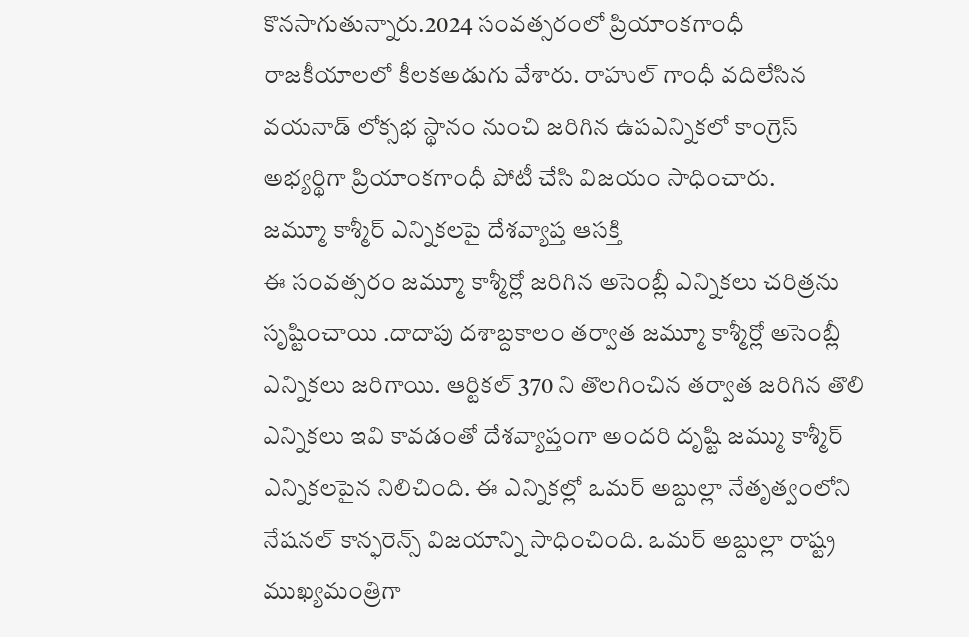కొనసాగుతున్నారు.2024 సంవత్సరంలో ప్రియాంకగాంధీ రాజకీయాలలో కీలకఅడుగు వేశారు. రాహుల్ గాంధీ వదిలేసిన వయనాడ్ లోక్సభ స్థానం నుంచి జరిగిన ఉపఎన్నికలో కాంగ్రెస్ అభ్యర్థిగా ప్రియాంకగాంధీ పోటీ చేసి విజయం సాధించారు.
జమ్మూ కాశ్మీర్ ఎన్నికలపై దేశవ్యాప్త ఆసక్తి
ఈ సంవత్సరం జమ్మూ కాశ్మీర్లో జరిగిన అసెంబ్లీ ఎన్నికలు చరిత్రను సృష్టించాయి .దాదాపు దశాబ్దకాలం తర్వాత జమ్మూ కాశ్మీర్లో అసెంబ్లీ ఎన్నికలు జరిగాయి. ఆర్టికల్ 370 ని తొలగించిన తర్వాత జరిగిన తొలి ఎన్నికలు ఇవి కావడంతో దేశవ్యాప్తంగా అందరి దృష్టి జమ్ము కాశ్మీర్ ఎన్నికలపైన నిలిచింది. ఈ ఎన్నికల్లో ఒమర్ అబ్దుల్లా నేతృత్వంలోని నేషనల్ కాన్ఫరెన్స్ విజయాన్ని సాధించింది. ఒమర్ అబ్దుల్లా రాష్ట్ర ముఖ్యమంత్రిగా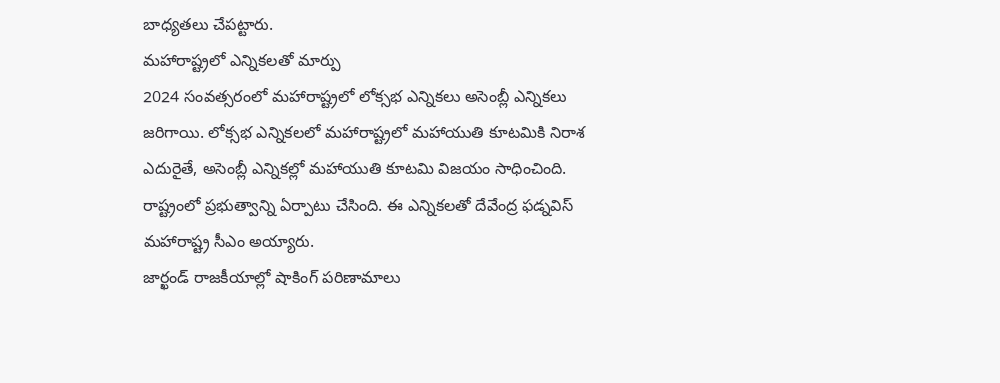బాధ్యతలు చేపట్టారు.
మహారాష్ట్రలో ఎన్నికలతో మార్పు
2024 సంవత్సరంలో మహారాష్ట్రలో లోక్సభ ఎన్నికలు అసెంబ్లీ ఎన్నికలు జరిగాయి. లోక్సభ ఎన్నికలలో మహారాష్ట్రలో మహాయుతి కూటమికి నిరాశ ఎదురైతే, అసెంబ్లీ ఎన్నికల్లో మహాయుతి కూటమి విజయం సాధించింది. రాష్ట్రంలో ప్రభుత్వాన్ని ఏర్పాటు చేసింది. ఈ ఎన్నికలతో దేవేంద్ర ఫడ్నవిస్ మహారాష్ట్ర సీఎం అయ్యారు.
జార్ఖండ్ రాజకీయాల్లో షాకింగ్ పరిణామాలు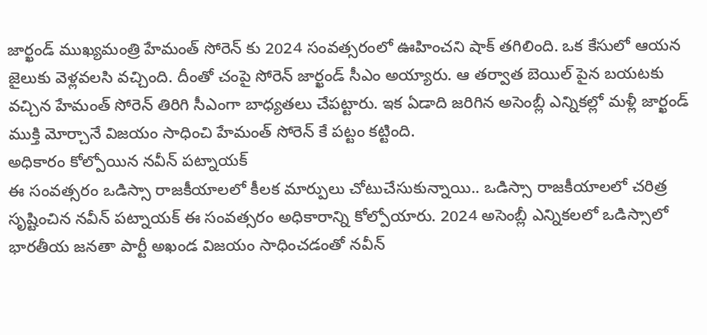జార్ఖండ్ ముఖ్యమంత్రి హేమంత్ సోరెన్ కు 2024 సంవత్సరంలో ఊహించని షాక్ తగిలింది. ఒక కేసులో ఆయన జైలుకు వెళ్లవలసి వచ్చింది. దీంతో చంపై సోరెన్ జార్ఖండ్ సీఎం అయ్యారు. ఆ తర్వాత బెయిల్ పైన బయటకు వచ్చిన హేమంత్ సోరెన్ తిరిగి సీఎంగా బాధ్యతలు చేపట్టారు. ఇక ఏడాది జరిగిన అసెంబ్లీ ఎన్నికల్లో మళ్లీ జార్ఖండ్ ముక్తి మోర్చానే విజయం సాధించి హేమంత్ సోరెన్ కే పట్టం కట్టింది.
అధికారం కోల్పోయిన నవీన్ పట్నాయక్
ఈ సంవత్సరం ఒడిస్సా రాజకీయాలలో కీలక మార్పులు చోటుచేసుకున్నాయి.. ఒడిస్సా రాజకీయాలలో చరిత్ర సృష్టించిన నవీన్ పట్నాయక్ ఈ సంవత్సరం అధికారాన్ని కోల్పోయారు. 2024 అసెంబ్లీ ఎన్నికలలో ఒడిస్సాలో భారతీయ జనతా పార్టీ అఖండ విజయం సాధించడంతో నవీన్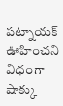పట్నాయక్ ఊహించని విధంగా షాక్కు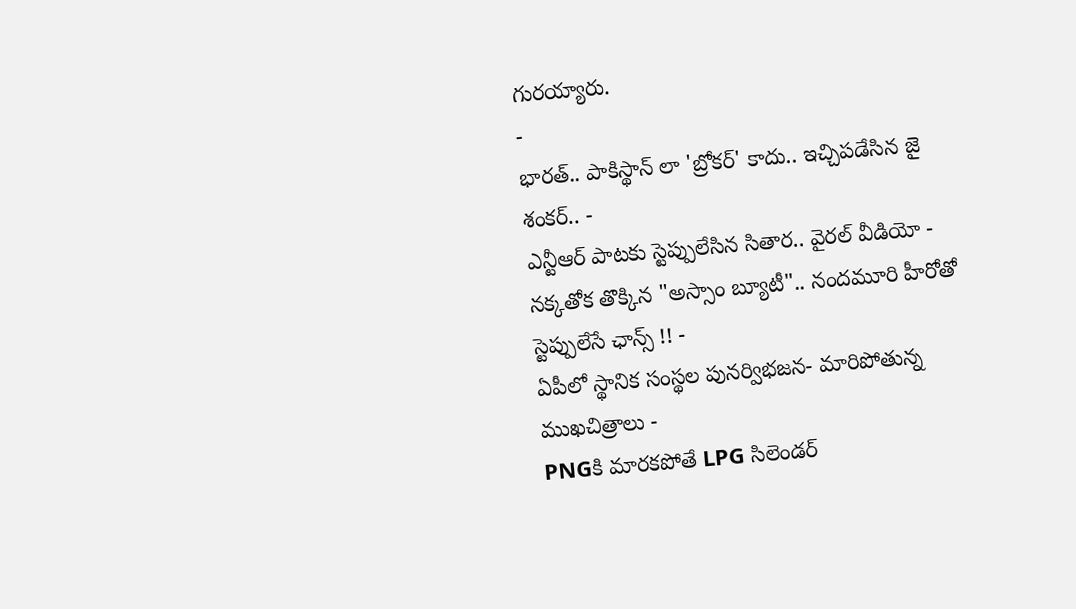గురయ్యారు.
-
భారత్.. పాకిస్థాన్ లా 'బ్రోకర్' కాదు.. ఇచ్చిపడేసిన జై శంకర్.. -
ఎన్టీఆర్ పాటకు స్టెప్పులేసిన సితార.. వైరల్ వీడియో -
నక్కతోక తొక్కిన "అస్సాం బ్యూటీ".. నందమూరి హీరోతో స్టెప్పులేసే ఛాన్స్ !! -
ఏపీలో స్థానిక సంస్థల పునర్విభజన- మారిపోతున్న ముఖచిత్రాలు -
PNGకి మారకపోతే LPG సిలెండర్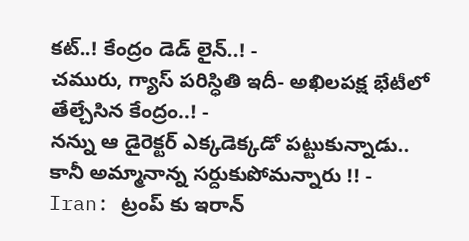కట్..! కేంద్రం డెడ్ లైన్..! -
చమురు, గ్యాస్ పరిస్ధితి ఇదీ- అఖిలపక్ష భేటీలో తేల్చేసిన కేంద్రం..! -
నన్ను ఆ డైరెక్టర్ ఎక్కడెక్కడో పట్టుకున్నాడు.. కానీ అమ్మానాన్న సర్దుకుపోమన్నారు !! -
Iran: ట్రంప్ కు ఇరాన్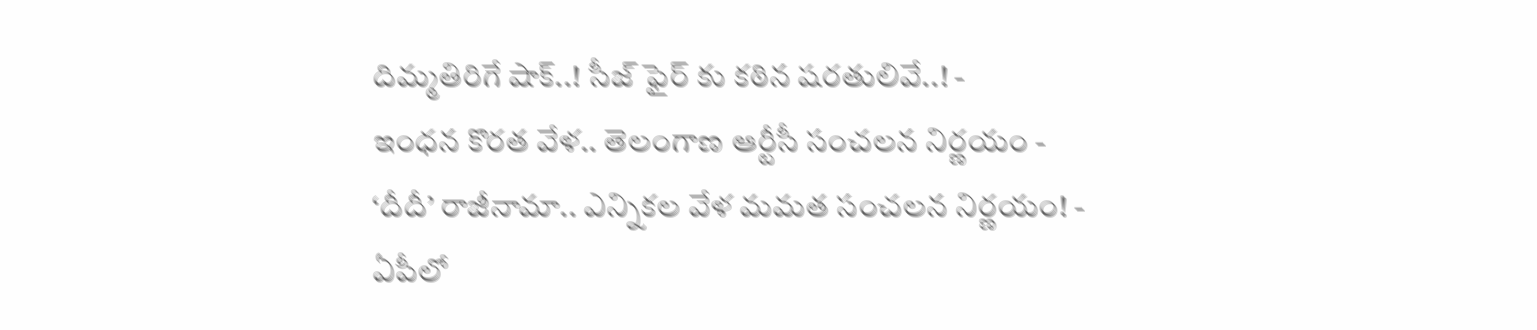దిమ్మతిరిగే షాక్..! సీజ్ ఫైర్ కు కఠిన షరతులివే..! -
ఇంధన కొరత వేళ.. తెలంగాణ ఆర్టీసీ సంచలన నిర్ణయం -
‘దీదీ’ రాజీనామా.. ఎన్నికల వేళ మమత సంచలన నిర్ణయం! -
ఏపీలో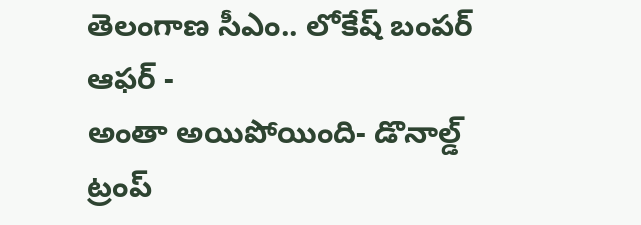తెలంగాణ సీఎం.. లోకేష్ బంపర్ ఆఫర్ -
అంతా అయిపోయింది- డొనాల్డ్ ట్రంప్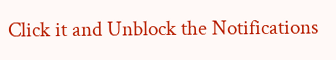Click it and Unblock the Notifications